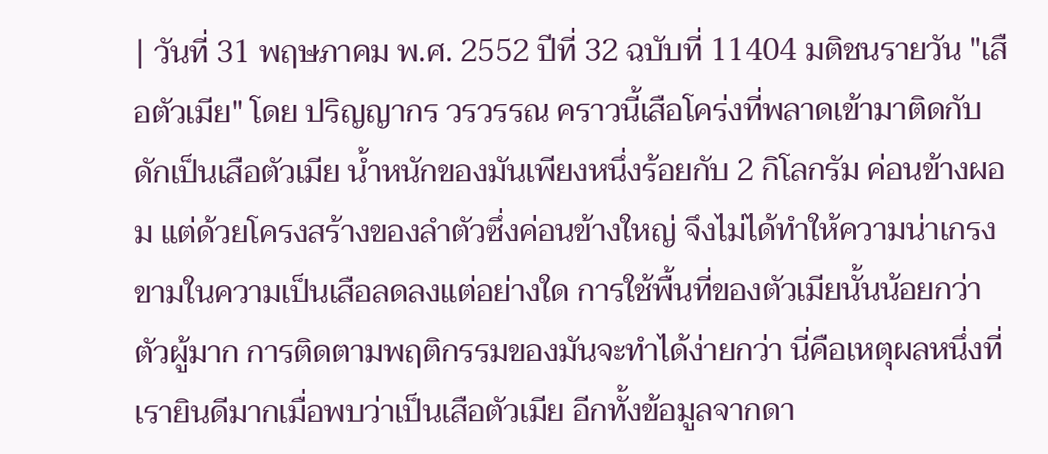| วันที่ 31 พฤษภาคม พ.ศ. 2552 ปีที่ 32 ฉบับที่ 11404 มติชนรายวัน "เสือตัวเมีย" โดย ปริญญากร วรวรรณ คราวนี้เสือโคร่งที่พลาดเข้ามาติดกับดักเป็นเสือตัวเมีย น้ำหนักของมันเพียงหนึ่งร้อยกับ 2 กิโลกรัม ค่อนข้างผอม แต่ด้วยโครงสร้างของลำตัวซึ่งค่อนข้างใหญ่ จึงไม่ได้ทำให้ความน่าเกรงขามในความเป็นเสือลดลงแต่อย่างใด การใช้พื้นที่ของตัวเมียนั้นน้อยกว่าตัวผู้มาก การติดตามพฤติกรรมของมันจะทำได้ง่ายกว่า นี่คือเหตุผลหนึ่งที่เรายินดีมากเมื่อพบว่าเป็นเสือตัวเมีย อีกทั้งข้อมูลจากดา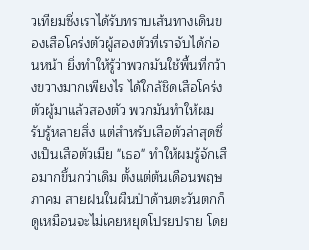วเทียมซึ่งเราได้รับทราบเส้นทางเดินของเสือโคร่งตัวผู้สองตัวที่เราจับได้ก่อนหน้า ยิ่งทำให้รู้ว่าพวกมันใช้พื้นที่กว้างขวางมากเพียงไร ได้ใกล้ชิดเสือโคร่งตัวผู้มาแล้วสองตัว พวกมันทำให้ผมรับรู้หลายสิ่ง แต่สำหรับเสือตัวล่าสุดซึ่งเป็นเสือตัวเมีย "เธอ" ทำให้ผมรู้จักเสือมากขึ้นกว่าเดิม ตั้งแต่ต้นเดือนพฤษภาคม สายฝนในผืนป่าด้านตะวันตกก็ดูเหมือนจะไม่เคยหยุดโปรยปราย โดย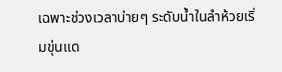เฉพาะช่วงเวลาบ่ายๆ ระดับน้ำในลำห้วยเริ่มขุ่นแด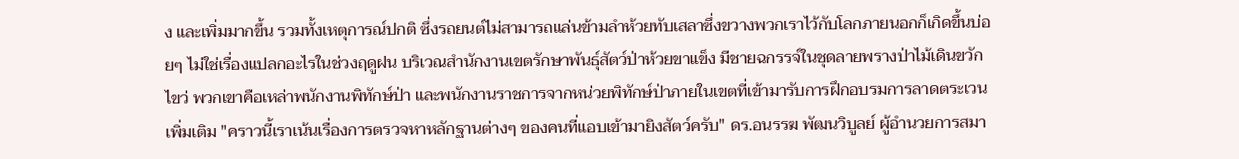ง และเพิ่มมากขึ้น รวมทั้งเหตุการณ์ปกติ ซึ่งรถยนต์ไม่สามารถแล่นข้ามลำห้วยทับเสลาซึ่งขวางพวกเราไว้กับโลกภายนอกก็เกิดขึ้นบ่อยๆ ไม่ใช่เรื่องแปลกอะไรในช่วงฤดูฝน บริเวณสำนักงานเขตรักษาพันธุ์สัตว์ป่าห้วยขาแข็ง มีชายฉกรรจ์ในชุดลายพรางป่าไม้เดินขวักไขว่ พวกเขาคือเหล่าพนักงานพิทักษ์ป่า และพนักงานราชการจากหน่วยพิทักษ์ป่าภายในเขตที่เข้ามารับการฝึกอบรมการลาดตระเวนเพิ่มเติม "คราวนี้เราเน้นเรื่องการตรวจหาหลักฐานต่างๆ ของคนที่แอบเข้ามายิงสัตว์ครับ" ดร.อนรรฆ พัฒนวิบูลย์ ผู้อำนวยการสมา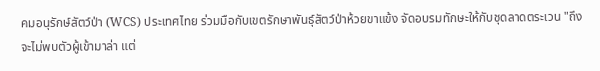คมอนุรักษ์สัตว์ป่า (WCS) ประเทศไทย ร่วมมือกับเขตรักษาพันธุ์สัตว์ป่าห้วยขาแข้ง จัดอบรมทักษะให้กับชุดลาดตระเวน "ถึงจะไม่พบตัวผู้เข้ามาล่า แต่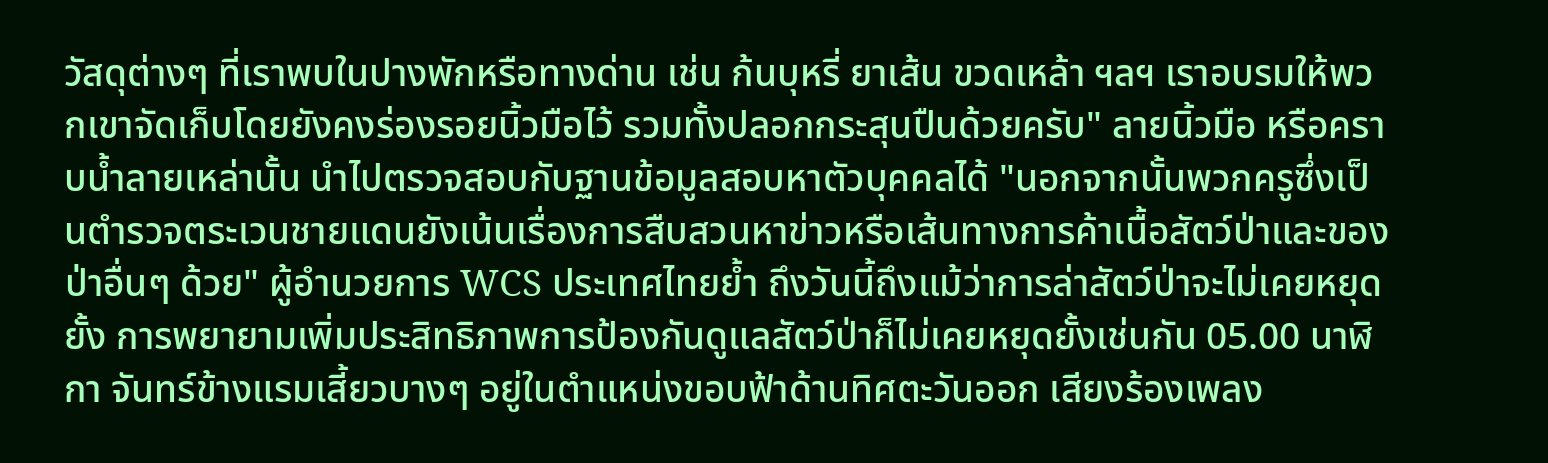วัสดุต่างๆ ที่เราพบในปางพักหรือทางด่าน เช่น ก้นบุหรี่ ยาเส้น ขวดเหล้า ฯลฯ เราอบรมให้พวกเขาจัดเก็บโดยยังคงร่องรอยนิ้วมือไว้ รวมทั้งปลอกกระสุนปืนด้วยครับ" ลายนิ้วมือ หรือคราบน้ำลายเหล่านั้น นำไปตรวจสอบกับฐานข้อมูลสอบหาตัวบุคคลได้ "นอกจากนั้นพวกครูซึ่งเป็นตำรวจตระเวนชายแดนยังเน้นเรื่องการสืบสวนหาข่าวหรือเส้นทางการค้าเนื้อสัตว์ป่าและของป่าอื่นๆ ด้วย" ผู้อำนวยการ WCS ประเทศไทยย้ำ ถึงวันนี้ถึงแม้ว่าการล่าสัตว์ป่าจะไม่เคยหยุดยั้ง การพยายามเพิ่มประสิทธิภาพการป้องกันดูแลสัตว์ป่าก็ไม่เคยหยุดยั้งเช่นกัน 05.00 นาฬิกา จันทร์ข้างแรมเสี้ยวบางๆ อยู่ในตำแหน่งขอบฟ้าด้านทิศตะวันออก เสียงร้องเพลง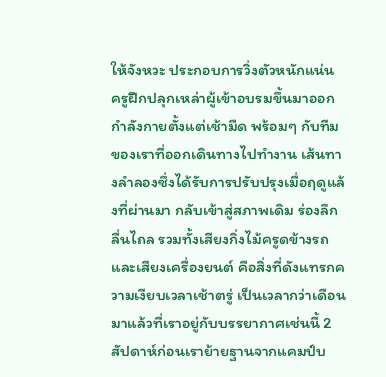ให้จังหวะ ประกอบการวิ่งตัวหนักแน่น ครูฝึกปลุกเหล่าผู้เข้าอบรมขึ้นมาออกกำลังกายตั้งแต่เช้ามืด พร้อมๆ กับทีมของเราที่ออกเดินทางไปทำงาน เส้นทางลำลองซึ่งได้รับการปรับปรุงเมื่อฤดูแล้งที่ผ่านมา กลับเข้าสู่สภาพเดิม ร่องลึกลื่นไถล รวมทั้งเสียงกิ่งไม้ครูดข้างรถ และเสียงเครื่องยนต์ คือสิ่งที่ดังแทรกความเงียบเวลาเช้าตรู่ เป็นเวลากว่าเดือนมาแล้วที่เราอยู่กับบรรยากาศเช่นนี้ 2 สัปดาห์ก่อนเราย้ายฐานจากแคมป์บ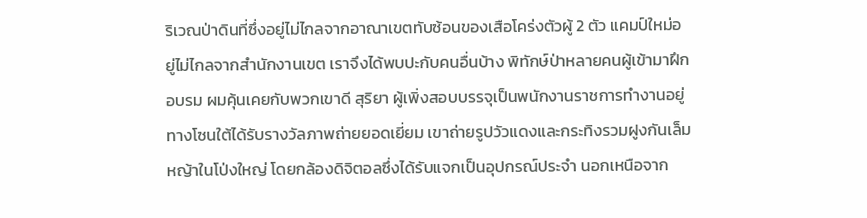ริเวณป่าดินที่ซึ่งอยู่ไม่ไกลจากอาณาเขตทับซ้อนของเสือโคร่งตัวผู้ 2 ตัว แคมป์ใหม่อยู่ไม่ไกลจากสำนักงานเขต เราจึงได้พบปะกับคนอื่นบ้าง พิทักษ์ป่าหลายคนผู้เข้ามาฝึกอบรม ผมคุ้นเคยกับพวกเขาดี สุริยา ผู้เพิ่งสอบบรรจุเป็นพนักงานราชการทำงานอยู่ทางโซนใต้ได้รับรางวัลภาพถ่ายยอดเยี่ยม เขาถ่ายรูปวัวแดงและกระทิงรวมฝูงกันเล็มหญ้าในโป่งใหญ่ โดยกล้องดิจิตอลซึ่งได้รับแจกเป็นอุปกรณ์ประจำ นอกเหนือจาก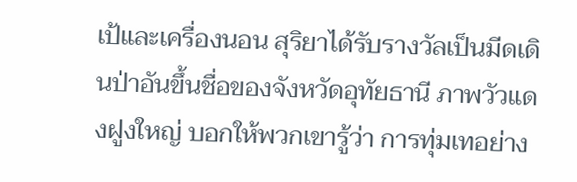เป้และเครื่องนอน สุริยาได้รับรางวัลเป็นมีดเดินป่าอันขึ้นชื่อของจังหวัดอุทัยธานี ภาพวัวแดงฝูงใหญ่ บอกให้พวกเขารู้ว่า การทุ่มเทอย่าง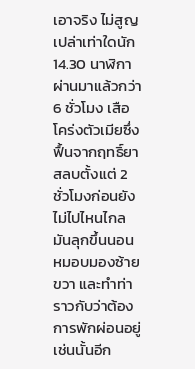เอาจริง ไม่สูญเปล่าเท่าใดนัก 14.30 นาฬิกา ผ่านมาแล้วกว่า 6 ชั่วโมง เสือโคร่งตัวเมียซึ่งฟื้นจากฤทธิ์ยาสลบตั้งแต่ 2 ชั่วโมงก่อนยังไม่ไปไหนไกล มันลุกขึ้นนอนหมอบมองซ้ายขวา และทำท่าราวกับว่าต้องการพักผ่อนอยู่เช่นนั้นอีก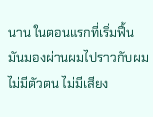นาน ในตอนแรกที่เริ่มฟื้น มันมองผ่านผมไปราวกับผมไม่มีตัวตน ไม่มีเสียง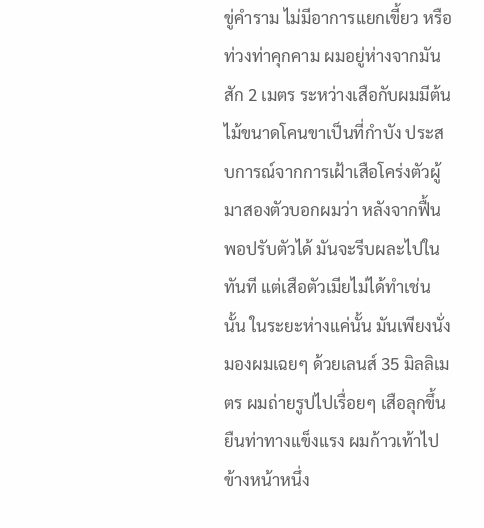ขู่คำราม ไม่มีอาการแยกเขี้ยว หรือท่วงท่าคุกคาม ผมอยู่ห่างจากมันสัก 2 เมตร ระหว่างเสือกับผมมีต้นไม้ขนาดโคนขาเป็นที่กำบัง ประสบการณ์จากการเฝ้าเสือโคร่งตัวผู้มาสองตัวบอกผมว่า หลังจากฟื้นพอปรับตัวได้ มันจะรีบผละไปในทันที แต่เสือตัวเมียไม่ได้ทำเช่นนั้น ในระยะห่างแค่นั้น มันเพียงนั่งมองผมเฉยๆ ด้วยเลนส์ 35 มิลลิเมตร ผมถ่ายรูปไปเรื่อยๆ เสือลุกขึ้นยืนท่าทางแข็งแรง ผมก้าวเท้าไปข้างหน้าหนึ่ง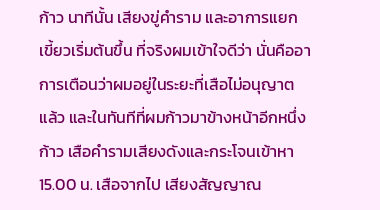ก้าว นาทีนั้น เสียงขู่คำราม และอาการแยกเขี้ยวเริ่มต้นขึ้น ที่จริงผมเข้าใจดีว่า นั่นคืออาการเตือนว่าผมอยู่ในระยะที่เสือไม่อนุญาตแล้ว และในทันทีที่ผมก้าวมาข้างหน้าอีกหนึ่งก้าว เสือคำรามเสียงดังและกระโจนเข้าหา 15.00 น. เสือจากไป เสียงสัญญาณ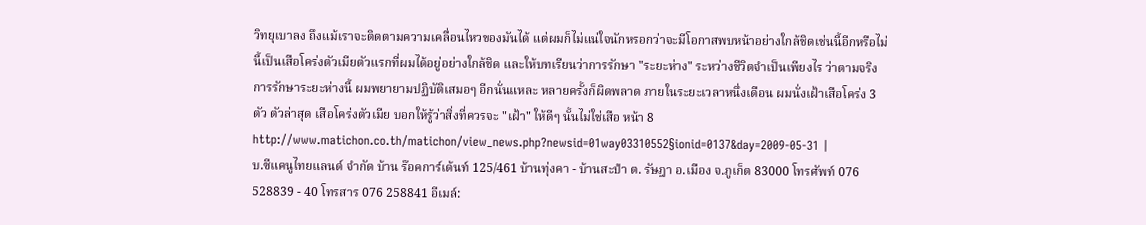วิทยุเบาลง ถึงแม้เราจะติดตามความเคลื่อนไหวของมันได้ แต่ผมก็ไม่แน่ใจนักหรอกว่าจะมีโอกาสพบหน้าอย่างใกล้ชิดเช่นนี้อีกหรือไม่ นี้เป็นเสือโคร่งตัวเมียตัวแรกที่ผมได้อยู่อย่างใกล้ชิด และให้บทเรียนว่าการรักษา "ระยะห่าง" ระหว่างชีวิตจำเป็นเพียงไร ว่าตามจริง การรักษาระยะห่างนี้ ผมพยายามปฏิบัติเสมอๆ อีกนั่นแหละ หลายครั้งก็ผิดพลาด ภายในระยะเวลาหนึ่งเดือน ผมนั่งเฝ้าเสือโคร่ง 3 ตัว ตัวล่าสุด เสือโคร่งตัวเมีย บอกให้รู้ว่าสิ่งที่ควรจะ "เฝ้า" ให้ดีๆ นั้นไม่ใช่เสือ หน้า 8 http://www.matichon.co.th/matichon/view_news.php?newsid=01way03310552§ionid=0137&day=2009-05-31 |
บ.ซีแคนูไทยแลนด์ จำกัด บ้าน ร๊อคการ์เด้นท์ 125/461 บ้านทุ่งคา - บ้านสะปำ ต. รัษฎา อ.เมือง จ.ภูเก็ต 83000 โทรศัพท์ 076 528839 - 40 โทรสาร 076 258841 อีเมล์: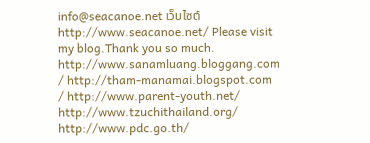info@seacanoe.net เว็บไซต์ http://www.seacanoe.net/ Please visit my blog.Thank you so much. http://www.sanamluang.bloggang.com / http://tham-manamai.blogspot.com / http://www.parent-youth.net/ http://www.tzuchithailand.org/ http://www.pdc.go.th/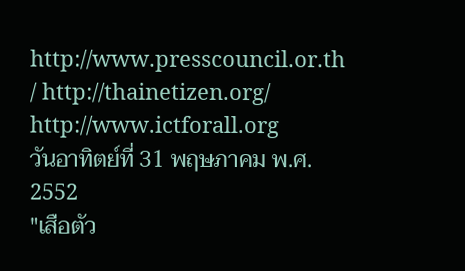http://www.presscouncil.or.th / http://thainetizen.org/ http://www.ictforall.org
วันอาทิตย์ที่ 31 พฤษภาคม พ.ศ. 2552
"เสือตัว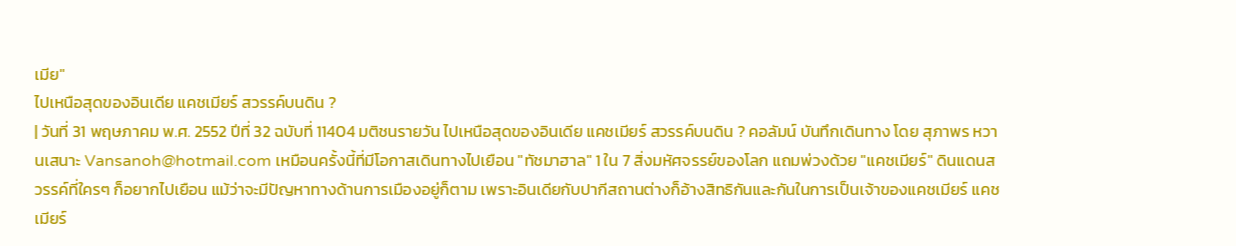เมีย"
ไปเหนือสุดของอินเดีย แคชเมียร์ สวรรค์บนดิน ?
| วันที่ 31 พฤษภาคม พ.ศ. 2552 ปีที่ 32 ฉบับที่ 11404 มติชนรายวัน ไปเหนือสุดของอินเดีย แคชเมียร์ สวรรค์บนดิน ? คอลัมน์ บันทึกเดินทาง โดย สุภาพร หวานเสนาะ Vansanoh@hotmail.com เหมือนครั้งนี้ที่มีโอกาสเดินทางไปเยือน "ทัชมาฮาล" 1 ใน 7 สิ่งมหัศจรรย์ของโลก แถมพ่วงด้วย "แคชเมียร์" ดินแดนสวรรค์ที่ใครๆ ก็อยากไปเยือน แม้ว่าจะมีปัญหาทางด้านการเมืองอยู่ก็ตาม เพราะอินเดียกับปากีสถานต่างก็อ้างสิทธิกันและกันในการเป็นเจ้าของแคชเมียร์ แคชเมียร์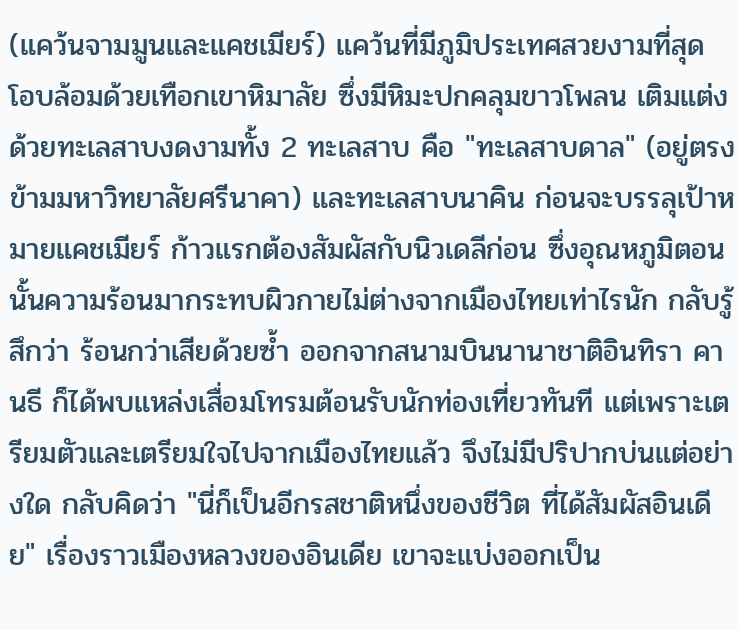(แคว้นจามมูนและแคชเมียร์) แคว้นที่มีภูมิประเทศสวยงามที่สุด โอบล้อมด้วยเทือกเขาหิมาลัย ซึ่งมีหิมะปกคลุมขาวโพลน เติมแต่งด้วยทะเลสาบงดงามทั้ง 2 ทะเลสาบ คือ "ทะเลสาบดาล" (อยู่ตรงข้ามมหาวิทยาลัยศรีนาคา) และทะเลสาบนาคิน ก่อนจะบรรลุเป้าหมายแคชเมียร์ ก้าวแรกต้องสัมผัสกับนิวเดลีก่อน ซึ่งอุณหภูมิตอนนั้นความร้อนมากระทบผิวกายไม่ต่างจากเมืองไทยเท่าไรนัก กลับรู้สึกว่า ร้อนกว่าเสียด้วยซ้ำ ออกจากสนามบินนานาชาติอินทิรา คานธี ก็ได้พบแหล่งเสื่อมโทรมต้อนรับนักท่องเที่ยวทันที แต่เพราะเตรียมตัวและเตรียมใจไปจากเมืองไทยแล้ว จึงไม่มีปริปากบ่นแต่อย่างใด กลับคิดว่า "นี่ก็เป็นอีกรสชาติหนึ่งของชีวิต ที่ได้สัมผัสอินเดีย" เรื่องราวเมืองหลวงของอินเดีย เขาจะแบ่งออกเป็น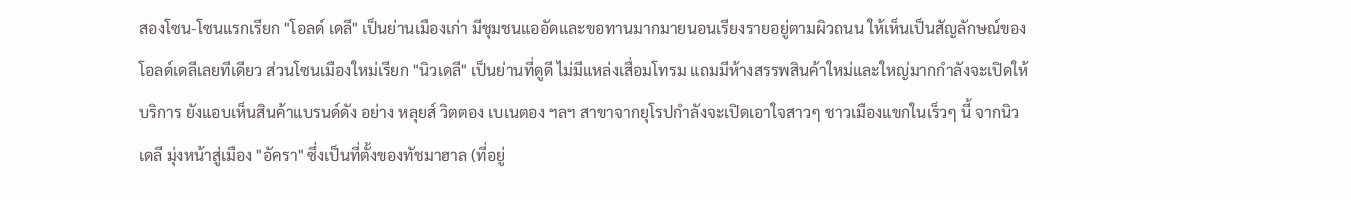สองโซน-โซนแรกเรียก "โอลด์ เดลี" เป็นย่านเมืองเก่า มีชุมชนแออัดและขอทานมากมายนอนเรียงรายอยู่ตามผิวถนน ให้เห็นเป็นสัญลักษณ์ของโอลด์เดลีเลยทีเดียว ส่วนโซนเมืองใหม่เรียก "นิวเดลี" เป็นย่านที่ดูดี ไม่มีแหล่งเสื่อมโทรม แถมมีห้างสรรพสินค้าใหม่และใหญ่มากกำลังจะเปิดให้บริการ ยังแอบเห็นสินค้าแบรนด์ดัง อย่าง หลุยส์ วิตตอง เบเนตอง ฯลฯ สาขาจากยุโรปกำลังจะเปิดเอาใจสาวๆ ชาวเมืองแขกในเร็วๆ นี้ จากนิวเดลี มุ่งหน้าสู่เมือง "อัครา" ซึ่งเป็นที่ตั้งของทัชมาฮาล (ที่อยู่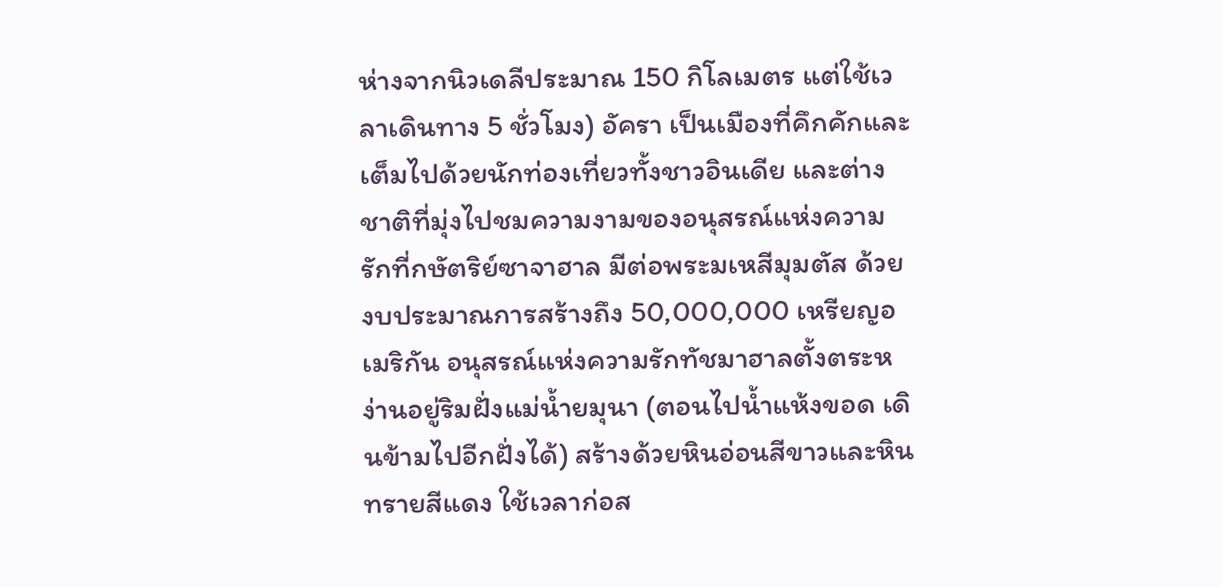ห่างจากนิวเดลีประมาณ 150 กิโลเมตร แต่ใช้เวลาเดินทาง 5 ชั่วโมง) อัครา เป็นเมืองที่คึกคักและเต็มไปด้วยนักท่องเที่ยวทั้งชาวอินเดีย และต่างชาติที่มุ่งไปชมความงามของอนุสรณ์แห่งความรักที่กษัตริย์ซาจาฮาล มีต่อพระมเหสีมุมตัส ด้วยงบประมาณการสร้างถึง 50,000,000 เหรียญอเมริกัน อนุสรณ์แห่งความรักทัชมาฮาลตั้งตระหง่านอยู่ริมฝั่งแม่น้ำยมุนา (ตอนไปน้ำแห้งขอด เดินข้ามไปอีกฝั่งได้) สร้างด้วยหินอ่อนสีขาวและหินทรายสีแดง ใช้เวลาก่อส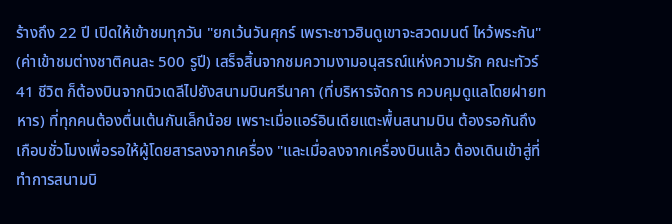ร้างถึง 22 ปี เปิดให้เข้าชมทุกวัน "ยกเว้นวันศุกร์ เพราะชาวฮินดูเขาจะสวดมนต์ ไหว้พระกัน" (ค่าเข้าชมต่างชาติคนละ 500 รูปี) เสร็จสิ้นจากชมความงามอนุสรณ์แห่งความรัก คณะทัวร์ 41 ชีวิต ก็ต้องบินจากนิวเดลีไปยังสนามบินศรีนาคา (ที่บริหารจัดการ ควบคุมดูแลโดยฝายทหาร) ที่ทุกคนต้องตื่นเต้นกันเล็กน้อย เพราะเมื่อแอร์อินเดียแตะพื้นสนามบิน ต้องรอกันถึงเกือบชั่วโมงเพื่อรอให้ผู้โดยสารลงจากเครื่อง "และเมื่อลงจากเครื่องบินแล้ว ต้องเดินเข้าสู่ที่ทำการสนามบิ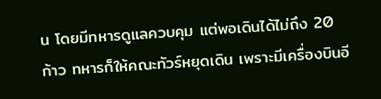น โดยมีทหารดูแลควบคุม แต่พอเดินได้ไม่ถึง 20 ก้าว ทหารก็ให้คณะทัวร์หยุดเดิน เพราะมีเครื่องบินอี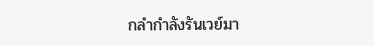กลำกำลังรันเวย์มา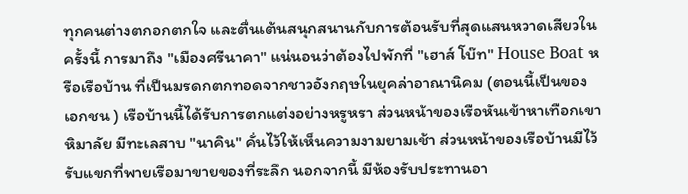ทุกคนต่างตกอกตกใจ และตื่นเต้นสนุกสนานกับการต้อนรับที่สุดแสนหวาดเสียวในครั้งนี้ การมาถึง "เมืองศรีนาคา" แน่นอนว่าต้องไปพักที่ "เฮาส์ โบ๊ท" House Boat หรือเรือบ้าน ที่เป็นมรดกตกทอดจากชาวอังกฤษในยุคล่าอาณานิคม (ตอนนี้เป็นของเอกชน ) เรือบ้านนี้ได้รับการตกแต่งอย่างหรูหรา ส่วนหน้าของเรือหันเข้าหาเทือกเขาหิมาลัย มีทะเลสาบ "นาคิน" คั่นไว้ให้เห็นความงามยามเช้า ส่วนหน้าของเรือบ้านมีไว้รับแขกที่พายเรือมาขายของที่ระลึก นอกจากนี้ มีห้องรับประทานอา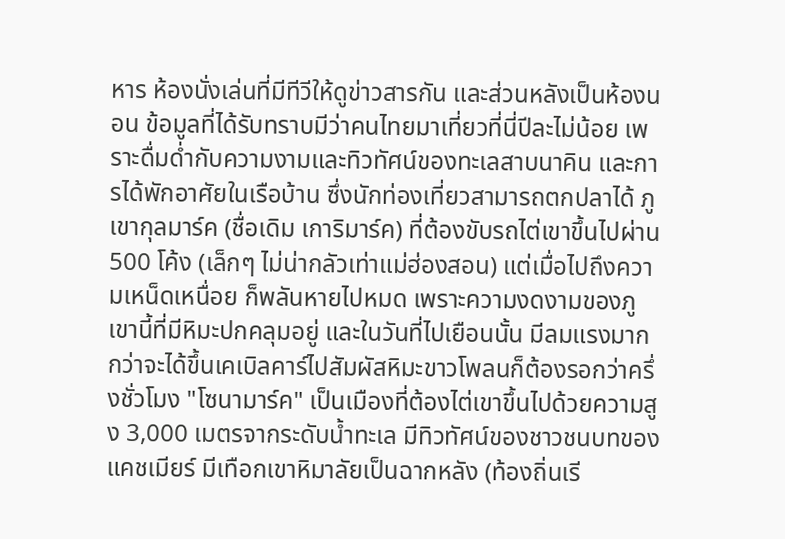หาร ห้องนั่งเล่นที่มีทีวีให้ดูข่าวสารกัน และส่วนหลังเป็นห้องนอน ข้อมูลที่ได้รับทราบมีว่าคนไทยมาเที่ยวที่นี่ปีละไม่น้อย เพราะดื่มด่ำกับความงามและทิวทัศน์ของทะเลสาบนาคิน และการได้พักอาศัยในเรือบ้าน ซึ่งนักท่องเที่ยวสามารถตกปลาได้ ภูเขากุลมาร์ค (ชื่อเดิม เการิมาร์ค) ที่ต้องขับรถไต่เขาขึ้นไปผ่าน 500 โค้ง (เล็กๆ ไม่น่ากลัวเท่าแม่ฮ่องสอน) แต่เมื่อไปถึงความเหน็ดเหนื่อย ก็พลันหายไปหมด เพราะความงดงามของภูเขานี้ที่มีหิมะปกคลุมอยู่ และในวันที่ไปเยือนนั้น มีลมแรงมาก กว่าจะได้ขึ้นเคเบิลคาร์ไปสัมผัสหิมะขาวโพลนก็ต้องรอกว่าครึ่งชั่วโมง "โซนามาร์ค" เป็นเมืองที่ต้องไต่เขาขึ้นไปด้วยความสูง 3,000 เมตรจากระดับน้ำทะเล มีทิวทัศน์ของชาวชนบทของแคชเมียร์ มีเทือกเขาหิมาลัยเป็นฉากหลัง (ท้องถิ่นเรี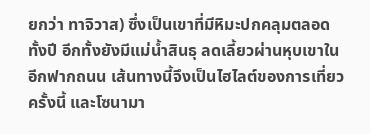ยกว่า ทาจิวาส) ซึ่งเป็นเขาที่มีหิมะปกคลุมตลอดทั้งปี อีกทั้งยังมีแม่น้ำสินธุ ลดเลี้ยวผ่านหุบเขาในอีกฟากถนน เส้นทางนี้จึงเป็นไฮไลต์ของการเที่ยวครั้งนี้ และโซนามา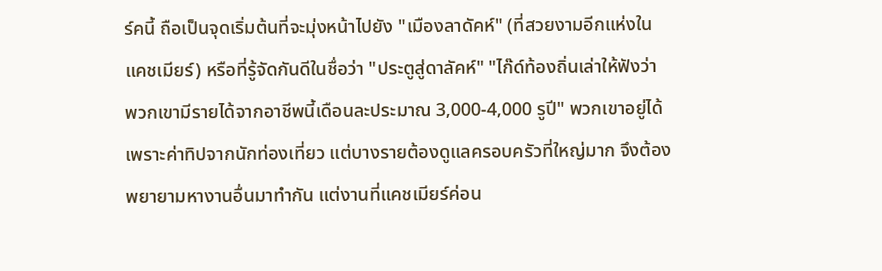ร์คนี้ ถือเป็นจุดเริ่มต้นที่จะมุ่งหน้าไปยัง "เมืองลาดัคห์" (ที่สวยงามอีกแห่งในแคชเมียร์) หรือที่รู้จัดกันดีในชื่อว่า "ประตูสู่ดาลัคห์" "ไก๊ด์ท้องถิ่นเล่าให้ฟังว่า พวกเขามีรายได้จากอาชีพนี้เดือนละประมาณ 3,000-4,000 รูปี" พวกเขาอยู่ได้เพราะค่าทิปจากนักท่องเที่ยว แต่บางรายต้องดูแลครอบครัวที่ใหญ่มาก จึงต้องพยายามหางานอื่นมาทำกัน แต่งานที่แคชเมียร์ค่อน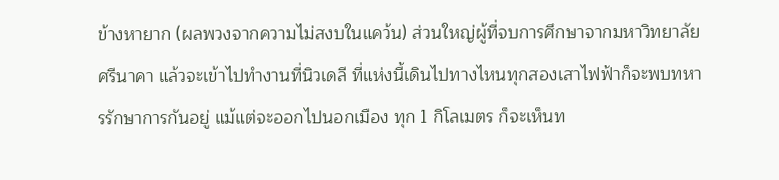ข้างหายาก (ผลพวงจากความไม่สงบในแคว้น) ส่วนใหญ่ผู้ที่จบการศึกษาจากมหาวิทยาลัยศรีนาคา แล้วจะเข้าไปทำงานที่นิวเดลี ที่แห่งนี้เดินไปทางไหนทุกสองเสาไฟฟ้าก็จะพบทหารรักษาการกันอยู่ แม้แต่จะออกไปนอกเมือง ทุก 1 กิโลเมตร ก็จะเห็นท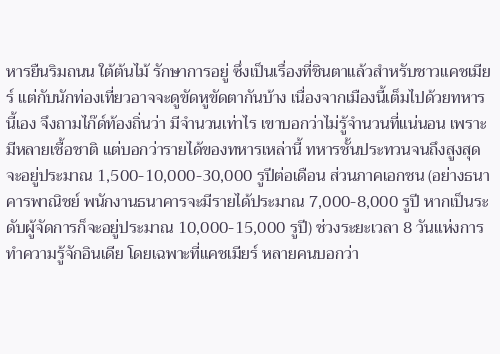หารยืนริมถนน ใต้ต้นไม้ รักษาการอยู่ ซึ่งเป็นเรื่องที่ชินตาแล้วสำหรับชาวแคชเมียร์ แต่กับนักท่องเที่ยวอาจจะดูขัดหูขัดตากันบ้าง เนื่องจากเมืองนี้เต็มไปด้วยทหารนี้เอง จึงถามไก๊ด์ท้องถิ่นว่า มีจำนวนเท่าไร เขาบอกว่าไม่รู้จำนวนที่แน่นอน เพราะมีหลายเชื้อชาติ แต่บอกว่ารายได้ของทหารเหล่านี้ ทหารชั้นประทวนจนถึงสูงสุดจะอยู่ประมาณ 1,500-10,000-30,000 รูปีต่อเดือน ส่วนภาคเอกชน (อย่างธนาคารพาณิชย์ พนักงานธนาคารจะมีรายได้ประมาณ 7,000-8,000 รูปี หากเป็นระดับผู้จัดการก็จะอยู่ประมาณ 10,000-15,000 รูปี) ช่วงระยะเวลา 8 วันแห่งการทำความรู้จักอินเดีย โดยเฉพาะที่แคชเมียร์ หลายคนบอกว่า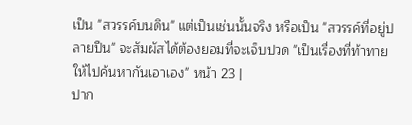เป็น "สวรรค์บนดิน" แต่เป็นเช่นนั้นจริง หรือเป็น "สวรรค์ที่อยู่ปลายปืน" จะสัมผัสได้ต้องยอมที่จะเจ็บปวด "เป็นเรื่องที่ท้าทายให้ไปค้นหากันเอาเอง" หน้า 23 |
ปาก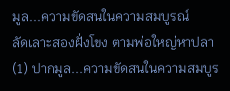มูล...ความขัดสนในความสมบูรณ์
ลัดเลาะสองฝั่งโขง ตามพ่อใหญ่หาปลา (1) ปากมูล...ความขัดสนในความสมบูร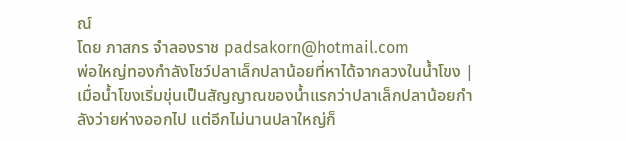ณ์
โดย ภาสกร จำลองราช padsakorn@hotmail.com
พ่อใหญ่ทองกำลังโชว์ปลาเล็กปลาน้อยที่หาได้จากลวงในน้ำโขง |
เมื่อน้ำโขงเริ่มขุ่นเป็นสัญญาณของน้ำแรกว่าปลาเล็กปลาน้อยกำลังว่ายห่างออกไป แต่อีกไม่นานปลาใหญ่ก็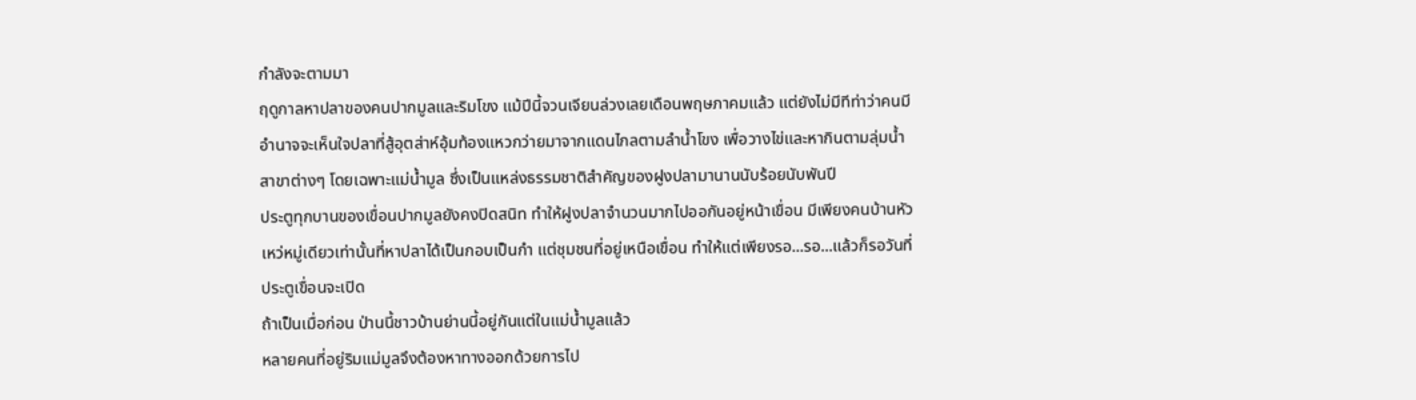กำลังจะตามมา
ฤดูกาลหาปลาของคนปากมูลและริมโขง แม้ปีนี้จวนเจียนล่วงเลยเดือนพฤษภาคมแล้ว แต่ยังไม่มีทีท่าว่าคนมีอำนาจจะเห็นใจปลาที่สู้อุตส่าห์อุ้มท้องแหวกว่ายมาจากแดนไกลตามลำน้ำโขง เพื่อวางไข่และหากินตามลุ่มน้ำสาขาต่างๆ โดยเฉพาะแม่น้ำมูล ซึ่งเป็นแหล่งธรรมชาติสำคัญของฝูงปลามานานนับร้อยนับพันปี
ประตูทุกบานของเขื่อนปากมูลยังคงปิดสนิท ทำให้ฝูงปลาจำนวนมากไปออกันอยู่หน้าเขื่อน มีเพียงคนบ้านหัวเหว่หมู่เดียวเท่านั้นที่หาปลาได้เป็นกอบเป็นกำ แต่ชุมชนที่อยู่เหนือเขื่อน ทำให้แต่เพียงรอ...รอ...แล้วก็รอวันที่ประตูเขื่อนจะเปิด
ถ้าเป็นเมื่อก่อน ป่านนี้ชาวบ้านย่านนี้อยู่กันแต่ในแม่น้ำมูลแล้ว
หลายคนที่อยู่ริมแม่มูลจึงต้องหาทางออกด้วยการไป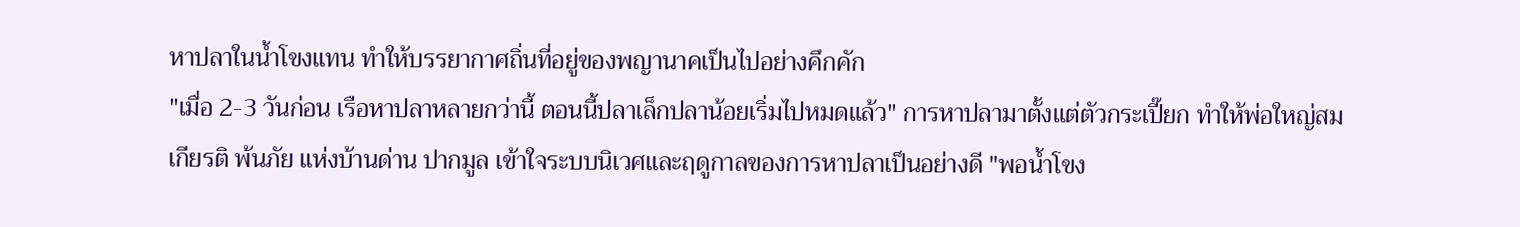หาปลาในน้ำโขงแทน ทำให้บรรยากาศถิ่นที่อยู่ของพญานาคเป็นไปอย่างคึกคัก
"เมื่อ 2-3 วันก่อน เรือหาปลาหลายกว่านี้ ตอนนี้ปลาเล็กปลาน้อยเริ่มไปหมดแล้ว" การหาปลามาตั้งแต่ตัวกระเปี๊ยก ทำให้พ่อใหญ่สมเกียรติ พ้นภัย แห่งบ้านด่าน ปากมูล เข้าใจระบบนิเวศและฤดูกาลของการหาปลาเป็นอย่างดี "พอน้ำโขง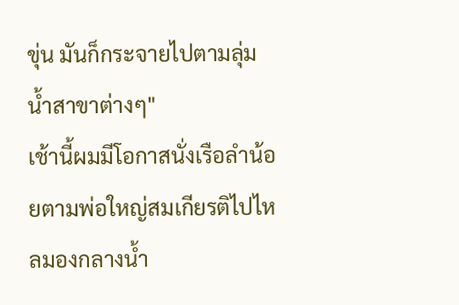ขุ่น มันก็กระจายไปตามลุ่มน้ำสาขาต่างๆ"
เช้านี้ผมมีโอกาสนั่งเรือลำน้อยตามพ่อใหญ่สมเกียรติไปไหลมองกลางน้ำ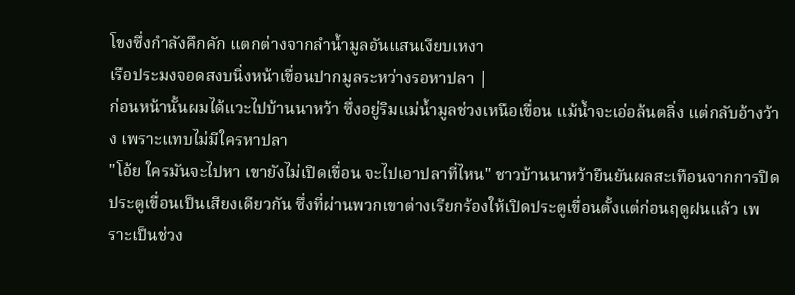โขงซึ่งกำลังคึกคัก แตกต่างจากลำน้ำมูลอันแสนเงียบเหงา
เรือประมงจอดสงบนิ่งหน้าเขื่อนปากมูลระหว่างรอหาปลา |
ก่อนหน้านั้นผมได้แวะไปบ้านนาหว้า ซึ่งอยู่ริมแม่น้ำมูลช่วงเหนือเขื่อน แม้น้ำจะเอ่อล้นตลิ่ง แต่กลับอ้างว้าง เพราะแทบไม่มีใครหาปลา
"โอ้ย ใครมันจะไปหา เขายังไม่เปิดเขื่อน จะไปเอาปลาที่ไหน" ชาวบ้านนาหว้ายืนยันผลสะเทือนจากการปิดประตูเขื่อนเป็นเสียงเดียวกัน ซึ่งที่ผ่านพวกเขาต่างเรียกร้องให้เปิดประตูเขื่อนตั้งแต่ก่อนฤดูฝนแล้ว เพราะเป็นช่วง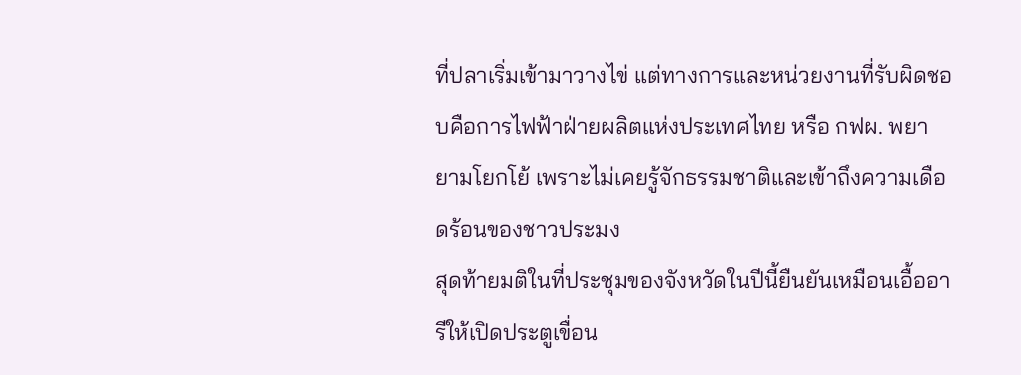ที่ปลาเริ่มเข้ามาวางไข่ แต่ทางการและหน่วยงานที่รับผิดชอบคือการไฟฟ้าฝ่ายผลิตแห่งประเทศไทย หรือ กฟผ. พยายามโยกโย้ เพราะไม่เคยรู้จักธรรมชาติและเข้าถึงความเดือดร้อนของชาวประมง
สุดท้ายมติในที่ประชุมของจังหวัดในปีนี้ยืนยันเหมือนเอื้ออารีให้เปิดประตูเขื่อน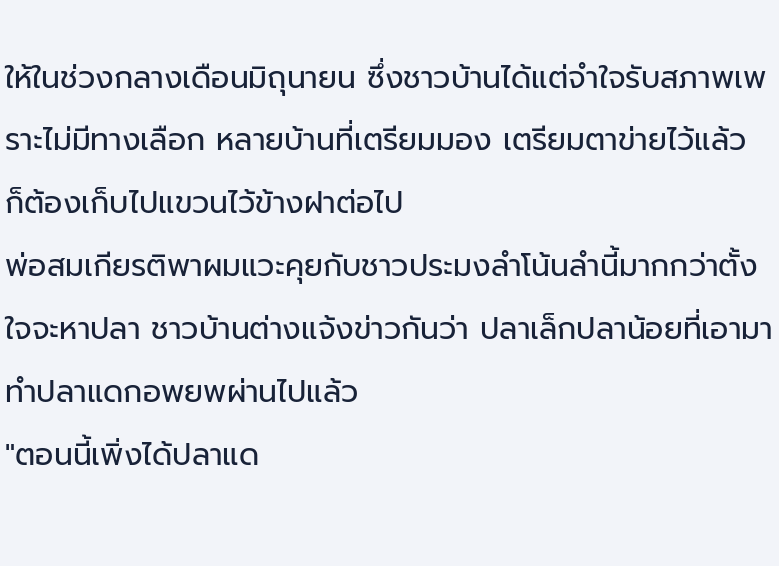ให้ในช่วงกลางเดือนมิถุนายน ซึ่งชาวบ้านได้แต่จำใจรับสภาพเพราะไม่มีทางเลือก หลายบ้านที่เตรียมมอง เตรียมตาข่ายไว้แล้ว ก็ต้องเก็บไปแขวนไว้ข้างฝาต่อไป
พ่อสมเกียรติพาผมแวะคุยกับชาวประมงลำโน้นลำนี้มากกว่าตั้งใจจะหาปลา ชาวบ้านต่างแจ้งข่าวกันว่า ปลาเล็กปลาน้อยที่เอามาทำปลาแดกอพยพผ่านไปแล้ว
"ตอนนี้เพิ่งได้ปลาแด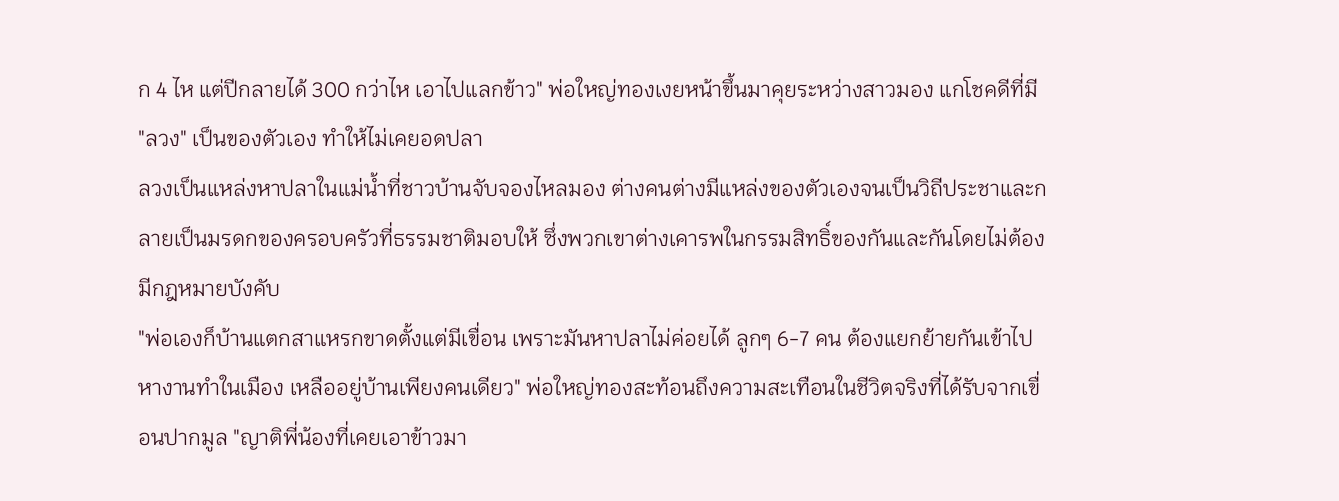ก 4 ไห แต่ปีกลายได้ 300 กว่าไห เอาไปแลกข้าว" พ่อใหญ่ทองเงยหน้าขึ้นมาคุยระหว่างสาวมอง แกโชคดีที่มี "ลวง" เป็นของตัวเอง ทำให้ไม่เคยอดปลา
ลวงเป็นแหล่งหาปลาในแม่น้ำที่ชาวบ้านจับจองไหลมอง ต่างคนต่างมีแหล่งของตัวเองจนเป็นวิถีประชาและกลายเป็นมรดกของครอบครัวที่ธรรมชาติมอบให้ ซึ่งพวกเขาต่างเคารพในกรรมสิทธิ์ของกันและกันโดยไม่ต้องมีกฎหมายบังคับ
"พ่อเองก็บ้านแตกสาแหรกขาดตั้งแต่มีเขื่อน เพราะมันหาปลาไม่ค่อยได้ ลูกๆ 6-7 คน ต้องแยกย้ายกันเข้าไปหางานทำในเมือง เหลืออยู่บ้านเพียงคนเดียว" พ่อใหญ่ทองสะท้อนถึงความสะเทือนในชีวิตจริงที่ได้รับจากเขื่อนปากมูล "ญาติพี่น้องที่เคยเอาข้าวมา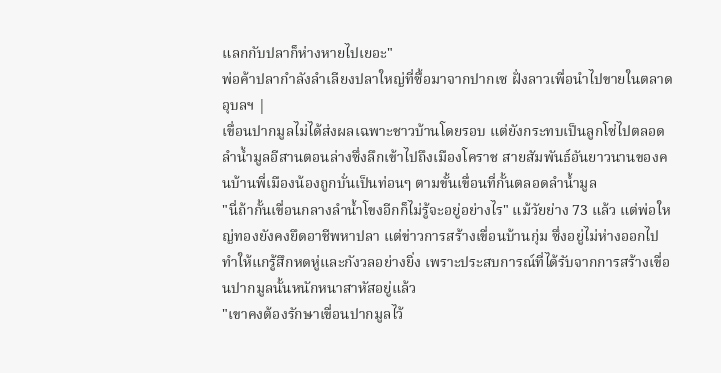แลกกับปลาก็ห่างหายไปเยอะ"
พ่อค้าปลากำลังลำเลียงปลาใหญ่ที่ซื้อมาจากปากเซ ฝั่งลาวเพื่อนำไปขายในตลาดอุบลฯ |
เขื่อนปากมูลไม่ได้ส่งผลเฉพาะชาวบ้านโดยรอบ แต่ยังกระทบเป็นลูกโซ่ไปตลอดลำน้ำมูลอีสานตอนล่างซึ่งลึกเข้าไปถึงเมืองโคราช สายสัมพันธ์อันยาวนานของคนบ้านพี่เมืองน้องถูกบั่นเป็นท่อนๆ ตามขั้นเขื่อนที่กั้นตลอดลำน้ำมูล
"นี่ถ้ากั้นเขื่อนกลางลำน้ำโขงอีกก็ไม่รู้จะอยู่อย่างไร" แม้วัยย่าง 73 แล้ว แต่พ่อใหญ่ทองยังคงยึดอาชีพหาปลา แต่ข่าวการสร้างเขื่อนบ้านกุ่ม ซึ่งอยู่ไม่ห่างออกไป ทำให้แกรู้สึกหดหู่และกังวลอย่างยิ่ง เพราะประสบการณ์ที่ได้รับจากการสร้างเขื่อนปากมูลนั้นหนักหนาสาหัสอยู่แล้ว
"เขาคงต้องรักษาเขื่อนปากมูลไว้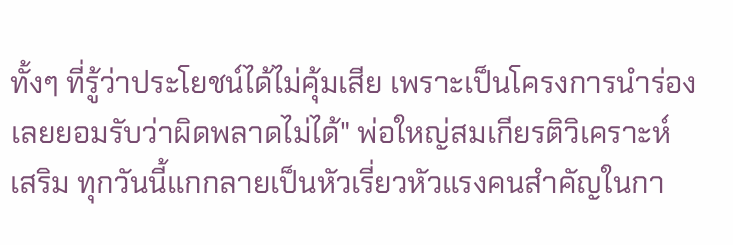ทั้งๆ ที่รู้ว่าประโยชน์ได้ไม่คุ้มเสีย เพราะเป็นโครงการนำร่อง เลยยอมรับว่าผิดพลาดไม่ได้" พ่อใหญ่สมเกียรติวิเคราะห์เสริม ทุกวันนี้แกกลายเป็นหัวเรี่ยวหัวแรงคนสำคัญในกา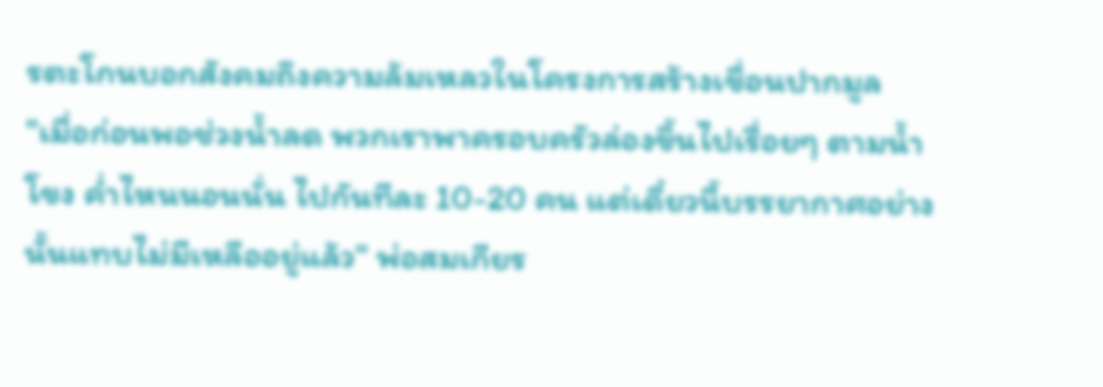รตะโกนบอกสังคมถึงความล้มเหลวในโครงการสร้างเขื่อนปากมูล
"เมื่อก่อนพอช่วงน้ำลด พวกเราพาครอบครัวล่องขึ้นไปเรื่อยๆ ตามน้ำโขง ค่ำไหนนอนนั่น ไปกันทีละ 10-20 คน แต่เดี๋ยวนี้บรรยากาศอย่างนั้นแทบไม่มีเหลืออยู่แล้ว" พ่อสมเกียร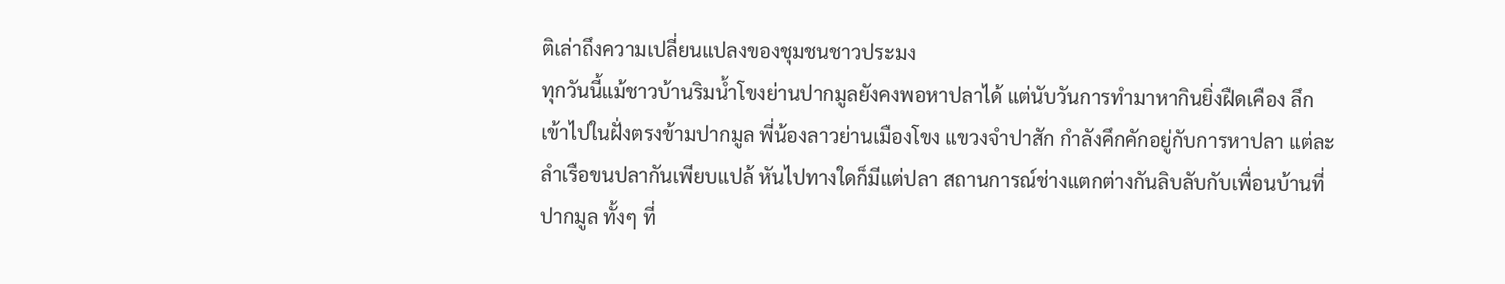ติเล่าถึงความเปลี่ยนแปลงของชุมชนชาวประมง
ทุกวันนี้แม้ชาวบ้านริมน้ำโขงย่านปากมูลยังคงพอหาปลาได้ แต่นับวันการทำมาหากินยิ่งฝืดเคือง ลึกเข้าไปในฝั่งตรงข้ามปากมูล พี่น้องลาวย่านเมืองโขง แขวงจำปาสัก กำลังคึกคักอยู่กับการหาปลา แต่ละลำเรือขนปลากันเพียบแปล้ หันไปทางใดก็มีแต่ปลา สถานการณ์ช่างแตกต่างกันลิบลับกับเพื่อนบ้านที่ปากมูล ทั้งๆ ที่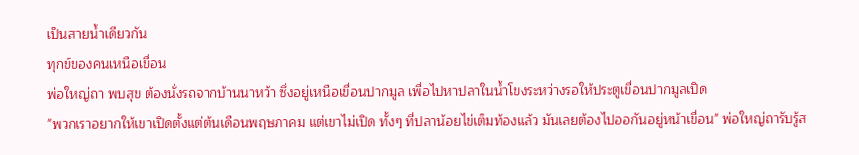เป็นสายน้ำเดียวกัน
ทุกข์ของคนเหนือเขื่อน
พ่อใหญ่ถา พบสุข ต้องนั่งรถจากบ้านนาหว้า ซึ่งอยู่เหนือเขื่อนปากมูล เพื่อไปหาปลาในน้ำโขงระหว่างรอให้ประตูเขื่อนปากมูลเปิด
"พวกเราอยากให้เขาเปิดตั้งแต่ต้นเดือนพฤษภาคม แต่เขาไม่เปิด ทั้งๆ ที่ปลาน้อยไข่เต็มท้องแล้ว มันเลยต้องไปออกันอยู่หน้าเขื่อน" พ่อใหญ่ถารับรู้ส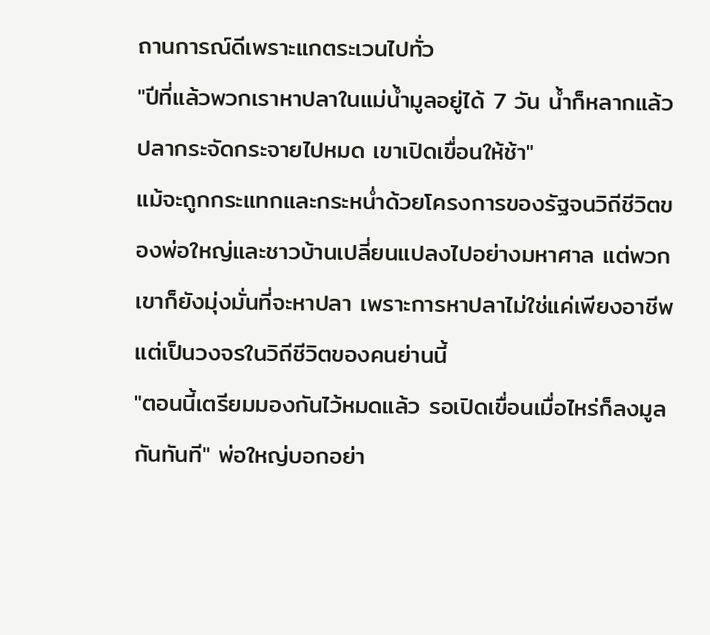ถานการณ์ดีเพราะแกตระเวนไปทั่ว
"ปีที่แล้วพวกเราหาปลาในแม่น้ำมูลอยู่ได้ 7 วัน น้ำก็หลากแล้ว ปลากระจัดกระจายไปหมด เขาเปิดเขื่อนให้ช้า"
แม้จะถูกกระแทกและกระหน่ำด้วยโครงการของรัฐจนวิถีชีวิตของพ่อใหญ่และชาวบ้านเปลี่ยนแปลงไปอย่างมหาศาล แต่พวกเขาก็ยังมุ่งมั่นที่จะหาปลา เพราะการหาปลาไม่ใช่แค่เพียงอาชีพ แต่เป็นวงจรในวิถีชีวิตของคนย่านนี้
"ตอนนี้เตรียมมองกันไว้หมดแล้ว รอเปิดเขื่อนเมื่อไหร่ก็ลงมูลกันทันที" พ่อใหญ่บอกอย่า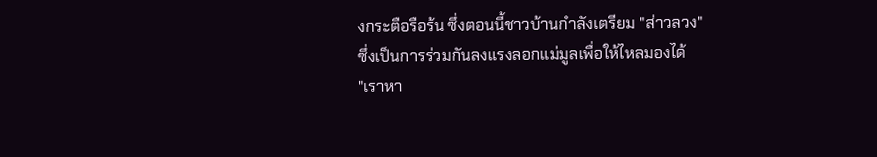งกระตือรือร้น ซึ่งตอนนี้ชาวบ้านกำลังเตรียม "ส่าวลวง" ซึ่งเป็นการร่วมกันลงแรงลอกแม่มูลเพื่อให้ไหลมองได้
"เราหา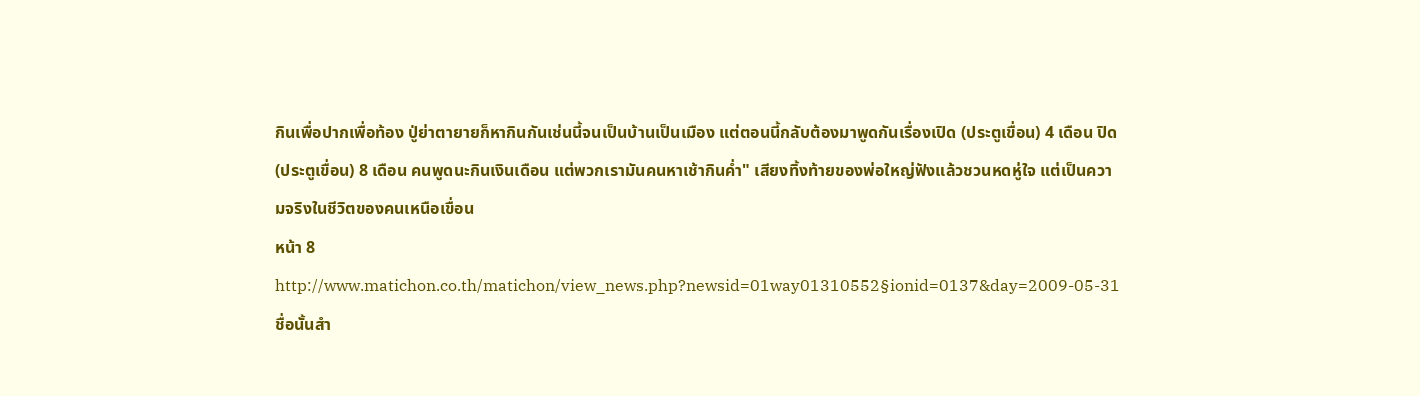กินเพื่อปากเพื่อท้อง ปู่ย่าตายายก็หากินกันเช่นนี้จนเป็นบ้านเป็นเมือง แต่ตอนนี้กลับต้องมาพูดกันเรื่องเปิด (ประตูเขื่อน) 4 เดือน ปิด (ประตูเขื่อน) 8 เดือน คนพูดนะกินเงินเดือน แต่พวกเรามันคนหาเช้ากินค่ำ" เสียงทิ้งท้ายของพ่อใหญ่ฟังแล้วชวนหดหู่ใจ แต่เป็นความจริงในชีวิตของคนเหนือเขื่อน
หน้า 8
http://www.matichon.co.th/matichon/view_news.php?newsid=01way01310552§ionid=0137&day=2009-05-31
ชื่อนั้นสำ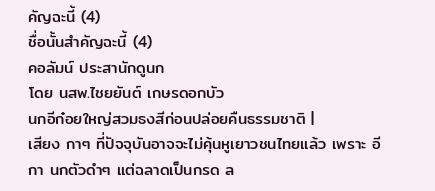คัญฉะนี้ (4)
ชื่อนั้นสำคัญฉะนี้ (4)
คอลัมน์ ประสานักดูนก
โดย นสพ.ไชยยันต์ เกษรดอกบัว
นกอีก๋อยใหญ่สวมธงสีก่อนปล่อยคืนธรรมชาติ |
เสียง กาๆ ที่ปัจจุบันอาจจะไม่คุ้นหูเยาวชนไทยแล้ว เพราะ อีกา นกตัวดำๆ แต่ฉลาดเป็นกรด ล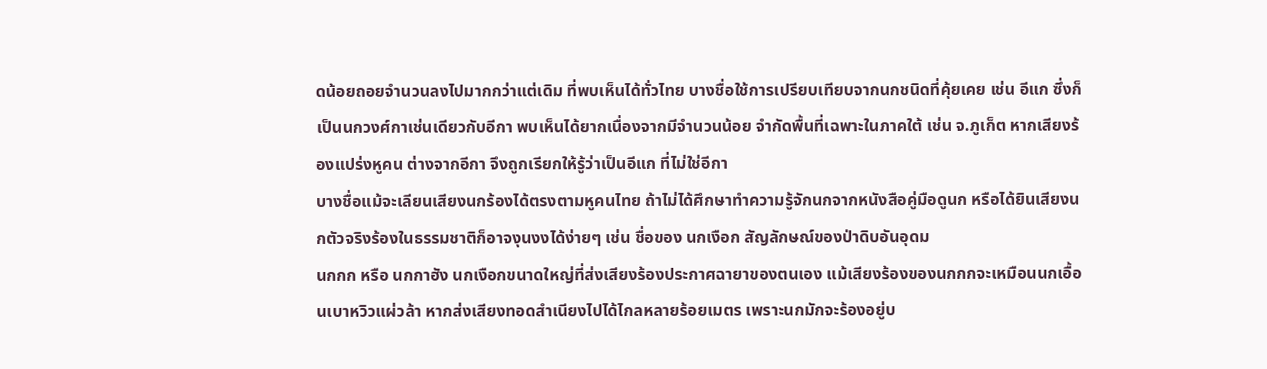ดน้อยถอยจำนวนลงไปมากกว่าแต่เดิม ที่พบเห็นได้ทั่วไทย บางชื่อใช้การเปรียบเทียบจากนกชนิดที่คุ้ยเคย เช่น อีแก ซึ่งก็เป็นนกวงศ์กาเช่นเดียวกับอีกา พบเห็นได้ยากเนื่องจากมีจำนวนน้อย จำกัดพื้นที่เฉพาะในภาคใต้ เช่น จ.ภูเก็ต หากเสียงร้องแปร่งหูคน ต่างจากอีกา จึงถูกเรียกให้รู้ว่าเป็นอีแก ที่ไม่ใช่อีกา
บางชื่อแม้จะเลียนเสียงนกร้องได้ตรงตามหูคนไทย ถ้าไม่ได้ศึกษาทำความรู้จักนกจากหนังสือคู่มือดูนก หรือได้ยินเสียงนกตัวจริงร้องในธรรมชาติก็อาจงุนงงได้ง่ายๆ เช่น ชื่อของ นกเงือก สัญลักษณ์ของป่าดิบอันอุดม
นกกก หรือ นกกาฮัง นกเงือกขนาดใหญ่ที่ส่งเสียงร้องประกาศฉายาของตนเอง แม้เสียงร้องของนกกกจะเหมือนนกเอื้อนเบาหวิวแผ่วล้า หากส่งเสียงทอดสำเนียงไปได้ไกลหลายร้อยเมตร เพราะนกมักจะร้องอยู่บ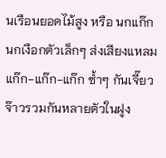นเรือนยอดไม้สูง หรือ นกแก๊ก นกเงือกตัวเล็กๆ ส่งเสียงแหลม แก๊ก-แก๊ก-แก๊ก ซ้ำๆ กันเจี๊ยวจ๊าวรวมกันหลายตัวในฝูง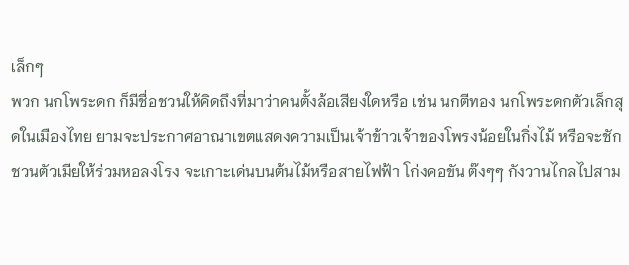เล็กๆ
พวก นกโพระดก ก็มีชื่อชวนให้คิดถึงที่มาว่าคนตั้งล้อเสียงใดหรือ เช่น นกตีทอง นกโพระดกตัวเล็กสุดในเมืองไทย ยามจะประกาศอาณาเขตแสดงความเป็นเจ้าข้าวเจ้าของโพรงน้อยในกิ่งไม้ หรือจะชักชวนตัวเมียให้ร่วมหอลงโรง จะเกาะเด่นบนต้นไม้หรือสายไฟฟ้า โก่งคอขัน ต๊งๆๆ กังวานไกลไปสาม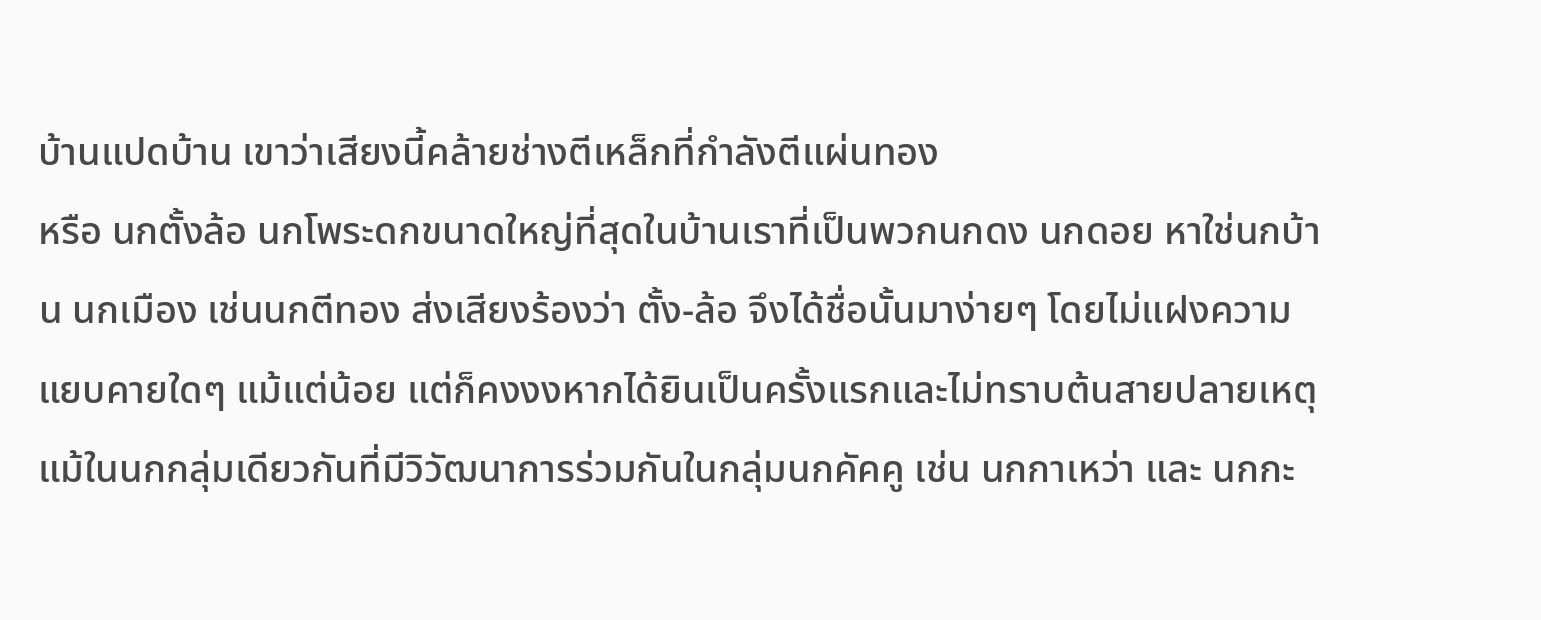บ้านแปดบ้าน เขาว่าเสียงนี้คล้ายช่างตีเหล็กที่กำลังตีแผ่นทอง
หรือ นกตั้งล้อ นกโพระดกขนาดใหญ่ที่สุดในบ้านเราที่เป็นพวกนกดง นกดอย หาใช่นกบ้าน นกเมือง เช่นนกตีทอง ส่งเสียงร้องว่า ตั้ง-ล้อ จึงได้ชื่อนั้นมาง่ายๆ โดยไม่แฝงความแยบคายใดๆ แม้แต่น้อย แต่ก็คงงงหากได้ยินเป็นครั้งแรกและไม่ทราบต้นสายปลายเหตุ
แม้ในนกกลุ่มเดียวกันที่มีวิวัฒนาการร่วมกันในกลุ่มนกคัคคู เช่น นกกาเหว่า และ นกกะ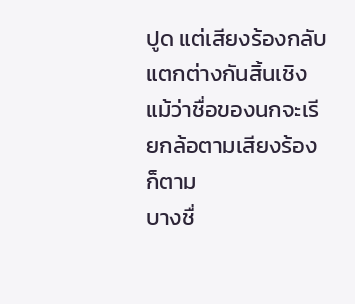ปูด แต่เสียงร้องกลับแตกต่างกันสิ้นเชิง แม้ว่าชื่อของนกจะเรียกล้อตามเสียงร้องก็ตาม
บางชื่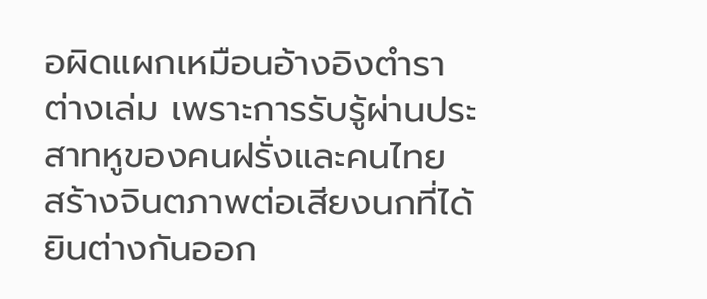อผิดแผกเหมือนอ้างอิงตำราต่างเล่ม เพราะการรับรู้ผ่านประสาทหูของคนฝรั่งและคนไทย สร้างจินตภาพต่อเสียงนกที่ได้ยินต่างกันออก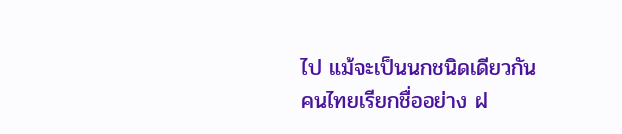ไป แม้จะเป็นนกชนิดเดียวกัน คนไทยเรียกชื่ออย่าง ฝ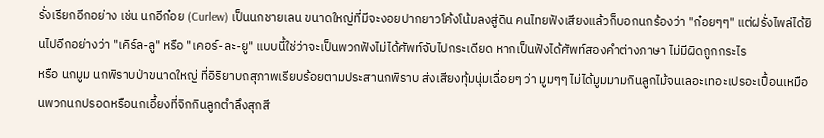รั่งเรียกอีกอย่าง เช่น นกอีก๋อย (Curlew) เป็นนกชายเลน ขนาดใหญ่ที่มีจะงอยปากยาวโค้งโน้มลงสู่ดิน คนไทยฟังเสียงแล้วก็บอกนกร้องว่า "ก๋อยๆๆ" แต่ฝรั่งไพล่ได้ยินไปอีกอย่างว่า "เคิร์ล-ลู" หรือ "เคอร์-ละ-ยู" แบบนี้ใช่ว่าจะเป็นพวกฟังไม่ได้ศัพท์จับไปกระเดียด หากเป็นฟังได้ศัพท์สองคำต่างภาษา ไม่มีผิดถูกกระไร
หรือ นกมูม นกพิราบป่าขนาดใหญ่ ที่อิริยาบถสุภาพเรียบร้อยตามประสานกพิราบ ส่งเสียงทุ้มนุ่มเฉื่อยๆ ว่า มูมๆๆ ไม่ได้มูมมามกินลูกไม้จนเลอะเทอะเปรอะเปื้อนเหมือนพวกนกปรอดหรือนกเอี้ยงที่จิกกินลูกตำลึงสุกสี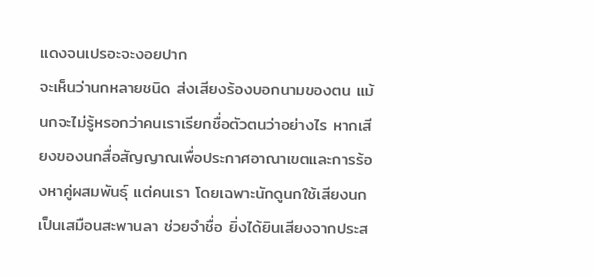แดงจนเปรอะจะงอยปาก
จะเห็นว่านกหลายชนิด ส่งเสียงร้องบอกนามของตน แม้นกจะไม่รู้หรอกว่าคนเราเรียกชื่อตัวตนว่าอย่างไร หากเสียงของนกสื่อสัญญาณเพื่อประกาศอาณาเขตและการร้องหาคู่ผสมพันธุ์ แต่คนเรา โดยเฉพาะนักดูนกใช้เสียงนกเป็นเสมือนสะพานลา ช่วยจำชื่อ ยิ่งได้ยินเสียงจากประส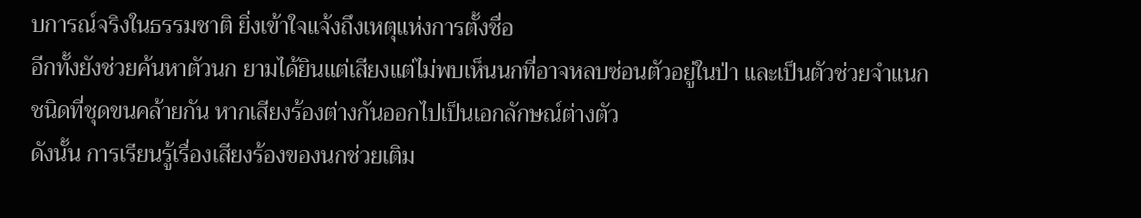บการณ์จริงในธรรมชาติ ยิ่งเข้าใจแจ้งถึงเหตุแห่งการตั้งชื่อ
อีกทั้งยังช่วยค้นหาตัวนก ยามได้ยินแต่เสียงแต่ไม่พบเห็นนกที่อาจหลบซ่อนตัวอยู่ในป่า และเป็นตัวช่วยจำแนกชนิดที่ชุดขนคล้ายกัน หากเสียงร้องต่างกันออกไปเป็นเอกลักษณ์ต่างตัว
ดังนั้น การเรียนรู้เรื่องเสียงร้องของนกช่วยเติม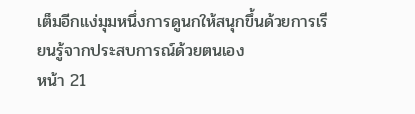เต็มอีกแง่มุมหนึ่งการดูนกให้สนุกขึ้นด้วยการเรียนรู้จากประสบการณ์ด้วยตนเอง
หน้า 21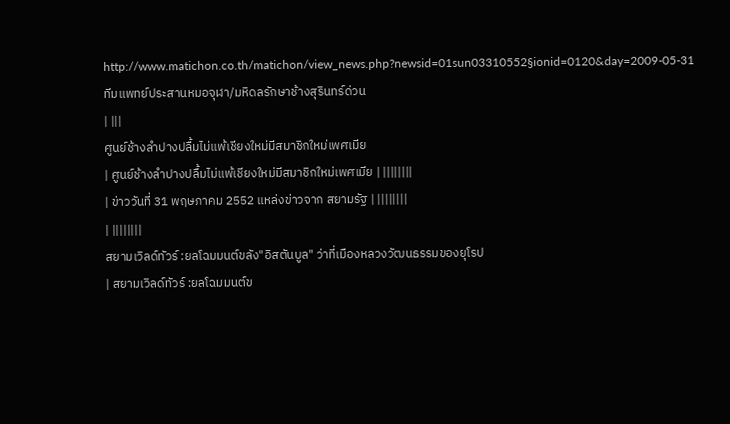http://www.matichon.co.th/matichon/view_news.php?newsid=01sun03310552§ionid=0120&day=2009-05-31
ทีมแพทย์ประสานหมอจุฬา/มหิดลรักษาช้างสุรินทร์ด่วน
| |||
ศูนย์ช้างลำปางปลื้มไม่แพ้เชียงใหม่มีสมาชิกใหม่เพศเมีย
| ศูนย์ช้างลำปางปลื้มไม่แพ้เชียงใหม่มีสมาชิกใหม่เพศเมีย | ||||||||
| ข่าววันที่ 31 พฤษภาคม 2552 แหล่งข่าวจาก สยามรัฐ | ||||||||
| ||||||||
สยามเวิลด์ทัวร์ :ยลโฉมมนต์ขลัง"อิสตันบูล" ว่าที่เมืองหลวงวัฒนธรรมของยุโรป
| สยามเวิลด์ทัวร์ :ยลโฉมมนต์ข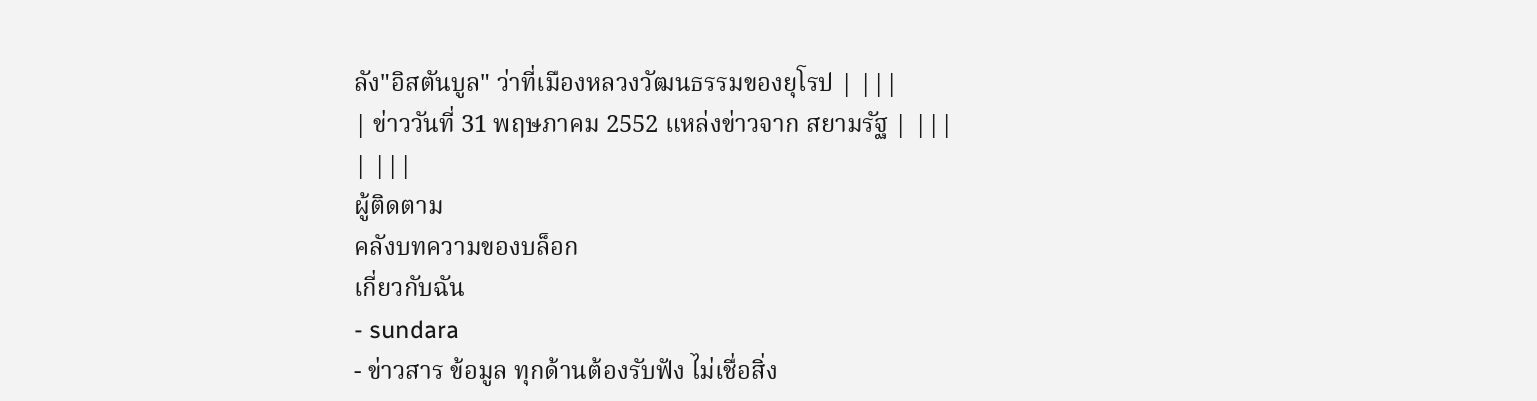ลัง"อิสตันบูล" ว่าที่เมืองหลวงวัฒนธรรมของยุโรป | |||
| ข่าววันที่ 31 พฤษภาคม 2552 แหล่งข่าวจาก สยามรัฐ | |||
| |||
ผู้ติดตาม
คลังบทความของบล็อก
เกี่ยวกับฉัน
- sundara
- ข่าวสาร ข้อมูล ทุกด้านต้องรับฟัง ไม่เชื่อสิ่ง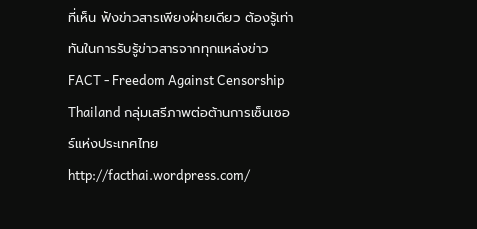ที่เห็น ฟังข่าวสารเพียงฝ่ายเดียว ต้องรู้เท่าทันในการรับรู้ข่าวสารจากทุกแหล่งข่าว FACT - Freedom Against Censorship Thailand กลุ่มเสรีภาพต่อต้านการเซ็นเซอร์แห่งประเทศไทย http://facthai.wordpress.com/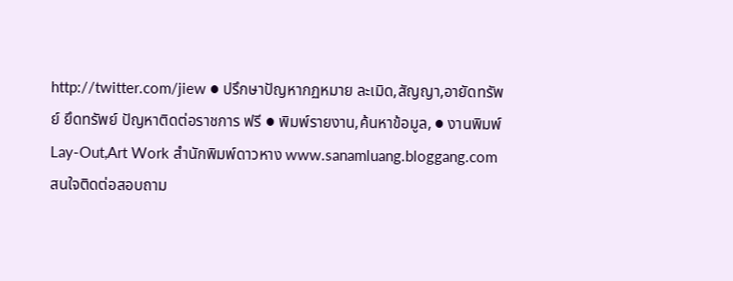http://twitter.com/jiew ● ปรึกษาปัญหากฏหมาย ละเมิด,สัญญา,อายัดทรัพย์ ยึดทรัพย์ ปัญหาติดต่อราชการ ฟรี ● พิมพ์รายงาน,ค้นหาข้อมูล, ● งานพิมพ์ Lay-Out,Art Work สำนักพิมพ์ดาวหาง www.sanamluang.bloggang.com สนใจติดต่อสอบถาม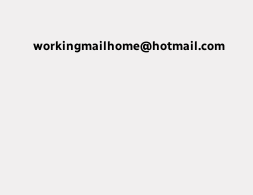workingmailhome@hotmail.com